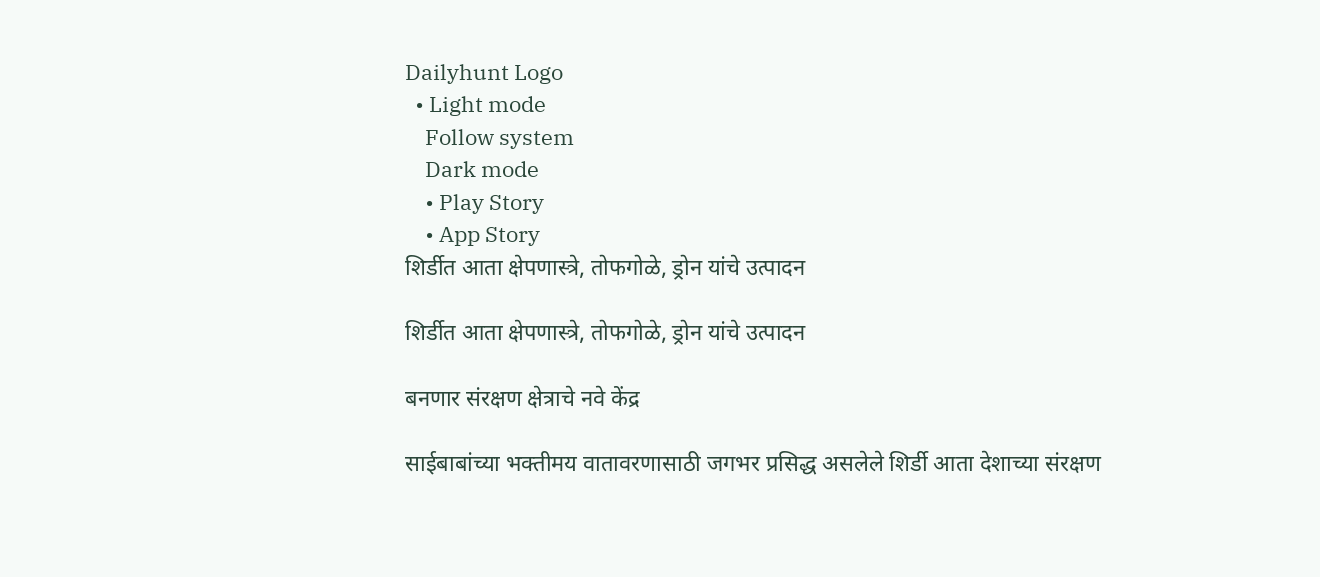Dailyhunt Logo
  • Light mode
    Follow system
    Dark mode
    • Play Story
    • App Story
शिर्डीत आता क्षेपणास्त्रे, तोफगोळे, ड्रोन यांचे उत्पादन

शिर्डीत आता क्षेपणास्त्रे, तोफगोळे, ड्रोन यांचे उत्पादन

बनणार संरक्षण क्षेत्राचे नवे केंद्र

साईबाबांच्या भक्तीमय वातावरणासाठी जगभर प्रसिद्ध असलेले शिर्डी आता देशाच्या संरक्षण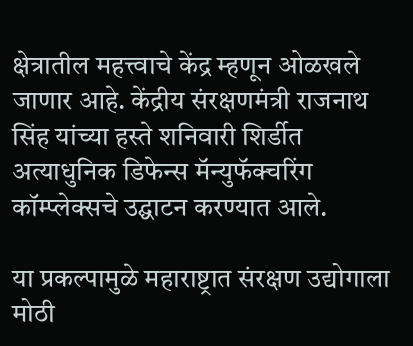क्षेत्रातील महत्त्वाचे केंद्र म्हणून ओळखले जाणार आहे. केंद्रीय संरक्षणमंत्री राजनाथ सिंह यांच्या हस्ते शनिवारी शिर्डीत अत्याधुनिक डिफेन्स मॅन्युफॅक्चरिंग कॉम्प्लेक्सचे उद्घाटन करण्यात आले.

या प्रकल्पामुळे महाराष्ट्रात संरक्षण उद्योगाला मोठी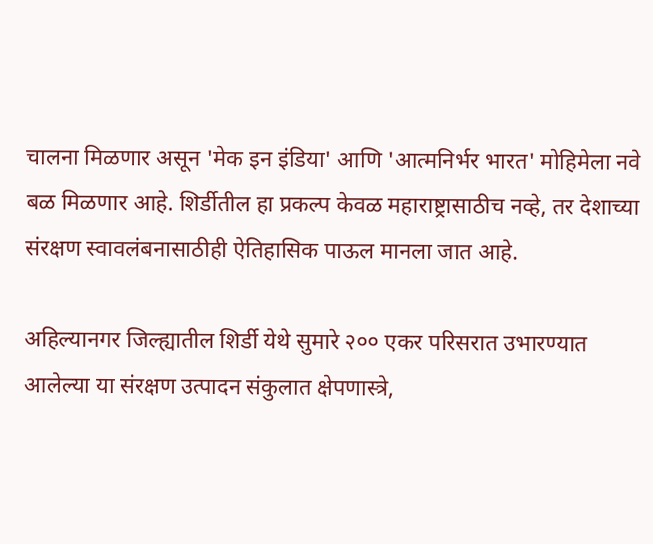चालना मिळणार असून 'मेक इन इंडिया' आणि 'आत्मनिर्भर भारत' मोहिमेला नवे बळ मिळणार आहे. शिर्डीतील हा प्रकल्प केवळ महाराष्ट्रासाठीच नव्हे, तर देशाच्या संरक्षण स्वावलंबनासाठीही ऐतिहासिक पाऊल मानला जात आहे.

अहिल्यानगर जिल्ह्यातील शिर्डी येथे सुमारे २०० एकर परिसरात उभारण्यात आलेल्या या संरक्षण उत्पादन संकुलात क्षेपणास्त्रे,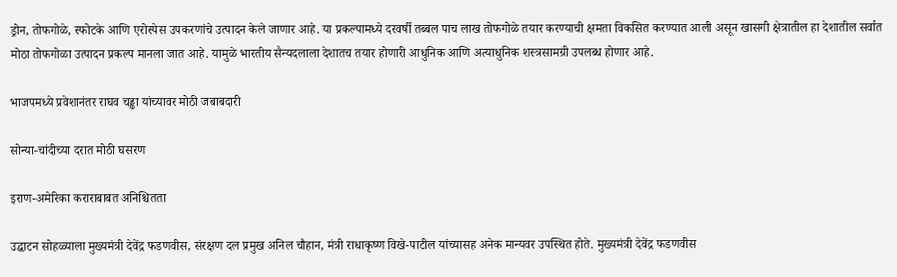ड्रोन, तोफगोळे, स्फोटके आणि एरोस्पेस उपकरणांचे उत्पादन केले जाणार आहे. या प्रकल्पामध्ये दरवर्षी तब्बल पाच लाख तोफगोळे तयार करण्याची क्षमता विकसित करण्यात आली असून खासगी क्षेत्रातील हा देशातील सर्वात मोठा तोफगोळा उत्पादन प्रकल्प मानला जात आहे. यामुळे भारतीय सैन्यदलाला देशातच तयार होणारी आधुनिक आणि अत्याधुनिक शस्त्रसामग्री उपलब्ध होणार आहे.

भाजपमध्ये प्रवेशानंतर राघव चड्ढा यांच्यावर मोठी जबाबदारी

सोन्या-चांदीच्या दरात मोठी घसरण

इराण-अमेरिका कराराबाबत अनिश्चितता

उद्घाटन सोहळ्याला मुख्यमंत्री देवेंद्र फडणवीस, संरक्षण दल प्रमुख अनिल चौहान, मंत्री राधाकृष्ण विखे-पाटील यांच्यासह अनेक मान्यवर उपस्थित होते. मुख्यमंत्री देवेंद्र फडणवीस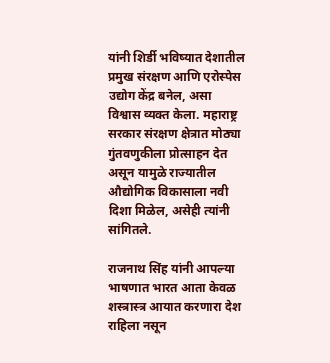यांनी शिर्डी भविष्यात देशातील प्रमुख संरक्षण आणि एरोस्पेस उद्योग केंद्र बनेल, असा विश्वास व्यक्त केला. महाराष्ट्र सरकार संरक्षण क्षेत्रात मोठ्या गुंतवणुकीला प्रोत्साहन देत असून यामुळे राज्यातील औद्योगिक विकासाला नवी दिशा मिळेल, असेही त्यांनी सांगितले.

राजनाथ सिंह यांनी आपल्या भाषणात भारत आता केवळ शस्त्रास्त्र आयात करणारा देश राहिला नसून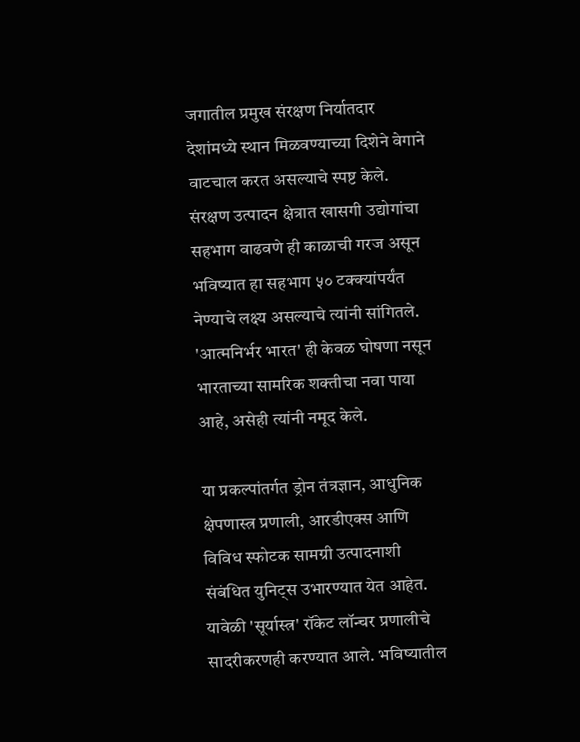जगातील प्रमुख संरक्षण निर्यातदार देशांमध्ये स्थान मिळवण्याच्या दिशेने वेगाने वाटचाल करत असल्याचे स्पष्ट केले. संरक्षण उत्पादन क्षेत्रात खासगी उद्योगांचा सहभाग वाढवणे ही काळाची गरज असून भविष्यात हा सहभाग ५० टक्क्यांपर्यंत नेण्याचे लक्ष्य असल्याचे त्यांनी सांगितले. 'आत्मनिर्भर भारत' ही केवळ घोषणा नसून भारताच्या सामरिक शक्तीचा नवा पाया आहे, असेही त्यांनी नमूद केले.

या प्रकल्पांतर्गत ड्रोन तंत्रज्ञान, आधुनिक क्षेपणास्त्र प्रणाली, आरडीएक्स आणि विविध स्फोटक सामग्री उत्पादनाशी संबंधित युनिट्स उभारण्यात येत आहेत. यावेळी 'सूर्यास्त्र' रॉकेट लॉन्चर प्रणालीचे सादरीकरणही करण्यात आले. भविष्यातील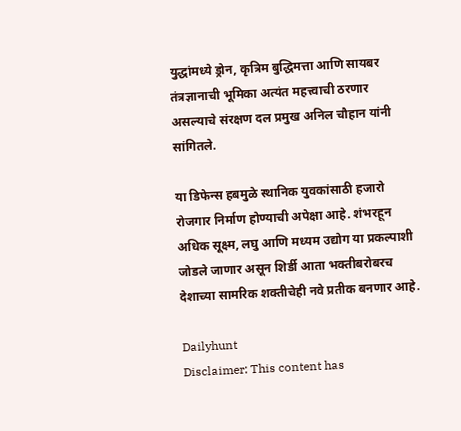युद्धांमध्ये ड्रोन, कृत्रिम बुद्धिमत्ता आणि सायबर तंत्रज्ञानाची भूमिका अत्यंत महत्त्वाची ठरणार असल्याचे संरक्षण दल प्रमुख अनिल चौहान यांनी सांगितले.

या डिफेन्स हबमुळे स्थानिक युवकांसाठी हजारो रोजगार निर्माण होण्याची अपेक्षा आहे. शंभरहून अधिक सूक्ष्म, लघु आणि मध्यम उद्योग या प्रकल्पाशी जोडले जाणार असून शिर्डी आता भक्तीबरोबरच देशाच्या सामरिक शक्तीचेही नवे प्रतीक बनणार आहे.

Dailyhunt
Disclaimer: This content has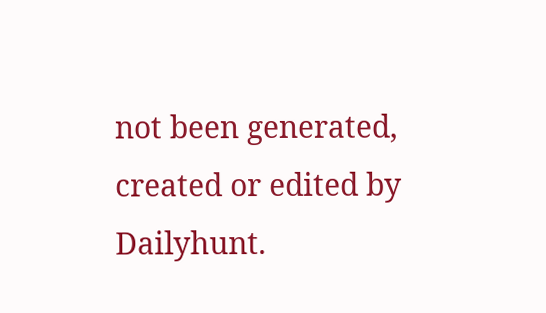not been generated, created or edited by Dailyhunt.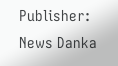Publisher: News Danka